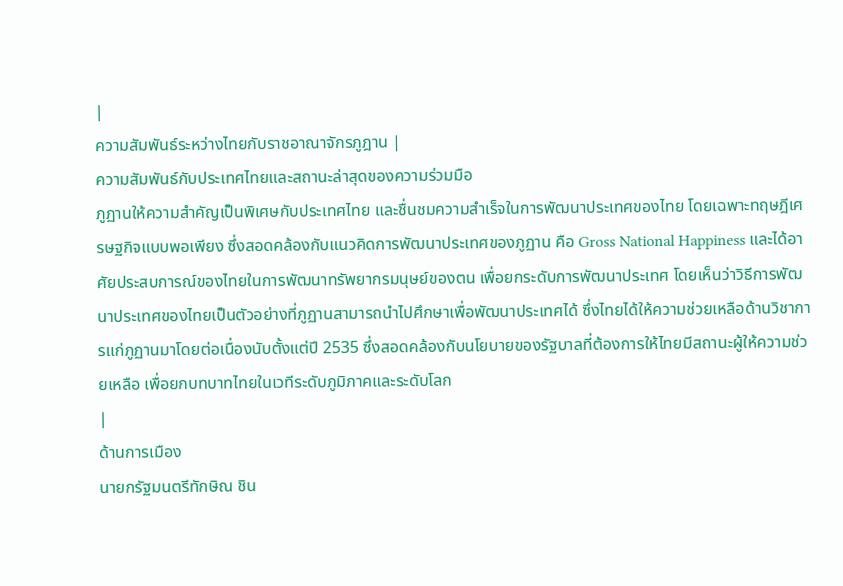|
ความสัมพันธ์ระหว่างไทยกับราชอาณาจักรภูฎาน |
ความสัมพันธ์กับประเทศไทยและสถานะล่าสุดของความร่วมมือ
ภูฏานให้ความสำคัญเป็นพิเศษกับประเทศไทย และชื่นชมความสำเร็จในการพัฒนาประเทศของไทย โดยเฉพาะทฤษฎีเศรษฐกิจแบบพอเพียง ซึ่งสอดคล้องกับแนวคิดการพัฒนาประเทศของภูฏาน คือ Gross National Happiness และได้อาศัยประสบการณ์ของไทยในการพัฒนาทรัพยากรมนุษย์ของตน เพื่อยกระดับการพัฒนาประเทศ โดยเห็นว่าวิธีการพัฒนาประเทศของไทยเป็นตัวอย่างที่ภูฏานสามารถนำไปศึกษาเพื่อพัฒนาประเทศได้ ซึ่งไทยได้ให้ความช่วยเหลือด้านวิชาการแก่ภูฏานมาโดยต่อเนื่องนับตั้งแต่ปี 2535 ซึ่งสอดคล้องกับนโยบายของรัฐบาลที่ต้องการให้ไทยมีสถานะผู้ให้ความช่วยเหลือ เพื่อยกบทบาทไทยในเวทีระดับภูมิภาคและระดับโลก
|
ด้านการเมือง
นายกรัฐมนตรีทักษิณ ชิน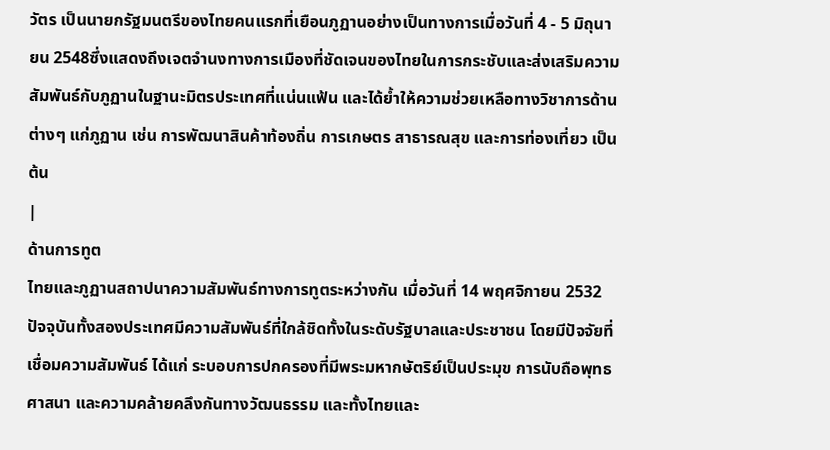วัตร เป็นนายกรัฐมนตรีของไทยคนแรกที่เยือนภูฏานอย่างเป็นทางการเมื่อวันที่ 4 - 5 มิถุนายน 2548ซึ่งแสดงถึงเจตจำนงทางการเมืองที่ชัดเจนของไทยในการกระชับและส่งเสริมความสัมพันธ์กับภูฏานในฐานะมิตรประเทศที่แน่นแฟ้น และได้ย้ำให้ความช่วยเหลือทางวิชาการด้านต่างๆ แก่ภูฏาน เช่น การพัฒนาสินค้าท้องถิ่น การเกษตร สาธารณสุข และการท่องเที่ยว เป็นต้น
|
ด้านการทูต
ไทยและภูฏานสถาปนาความสัมพันธ์ทางการทูตระหว่างกัน เมื่อวันที่ 14 พฤศจิกายน 2532 ปัจจุบันทั้งสองประเทศมีความสัมพันธ์ที่ใกล้ชิดทั้งในระดับรัฐบาลและประชาชน โดยมีปัจจัยที่เชื่อมความสัมพันธ์ ได้แก่ ระบอบการปกครองที่มีพระมหากษัตริย์เป็นประมุข การนับถือพุทธศาสนา และความคล้ายคลึงกันทางวัฒนธรรม และทั้งไทยและ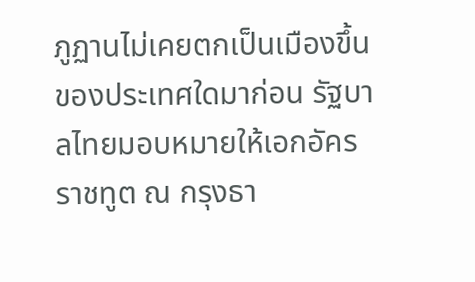ภูฏานไม่เคยตกเป็นเมืองขึ้นของประเทศใดมาก่อน รัฐบาลไทยมอบหมายให้เอกอัครราชทูต ณ กรุงธา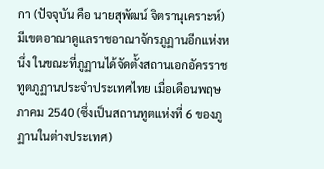กา (ปัจจุบัน คือ นายสุพัฒน์ จิตรานุเคราะห์) มีเขตอาณาดูแลราชอาณาจักรภูฏานอีกแห่งหนึ่ง ในขณะที่ภูฏานได้จัดตั้งสถานเอกอัครราชทูตภูฏานประจำประเทศไทย เมื่อเดือนพฤษภาคม 2540 (ซึ่งเป็นสถานทูตแห่งที่ 6 ของภูฏานในต่างประเทศ)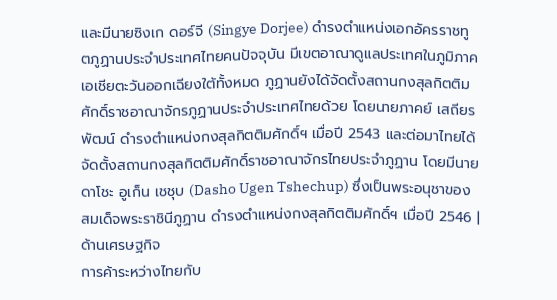และมีนายซิงเก ดอร์จี (Singye Dorjee) ดำรงตำแหน่งเอกอัครราชทูตภูฏานประจำประเทศไทยคนปัจจุบัน มีเขตอาณาดูแลประเทศในภูมิภาคเอเชียตะวันออกเฉียงใต้ทั้งหมด ภูฏานยังได้จัดตั้งสถานกงสุลกิตติมศักดิ์ราชอาณาจักรภูฏานประจำประเทศไทยด้วย โดยนายภาคย์ เสถียรพัฒน์ ดำรงตำแหน่งกงสุลกิตติมศักดิ์ฯ เมื่อปี 2543 และต่อมาไทยได้จัดตั้งสถานกงสุลกิตติมศักดิ์ราชอาณาจักรไทยประจำภูฏาน โดยมีนายดาโชะ อูเก็น เชชุบ (Dasho Ugen Tshechup) ซึ่งเป็นพระอนุชาของสมเด็จพระราชินีภูฏาน ดำรงตำแหน่งกงสุลกิตติมศักดิ์ฯ เมื่อปี 2546 |
ด้านเศรษฐกิจ
การค้าระหว่างไทยกับ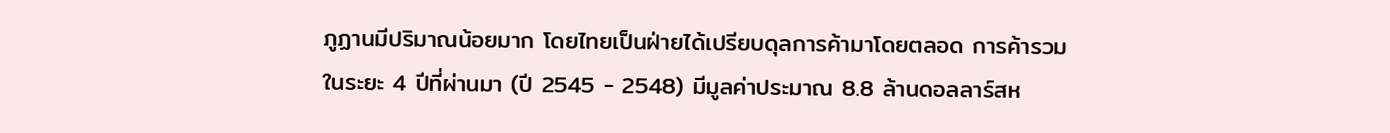ภูฏานมีปริมาณน้อยมาก โดยไทยเป็นฝ่ายได้เปรียบดุลการค้ามาโดยตลอด การค้ารวมในระยะ 4 ปีที่ผ่านมา (ปี 2545 - 2548) มีมูลค่าประมาณ 8.8 ล้านดอลลาร์สห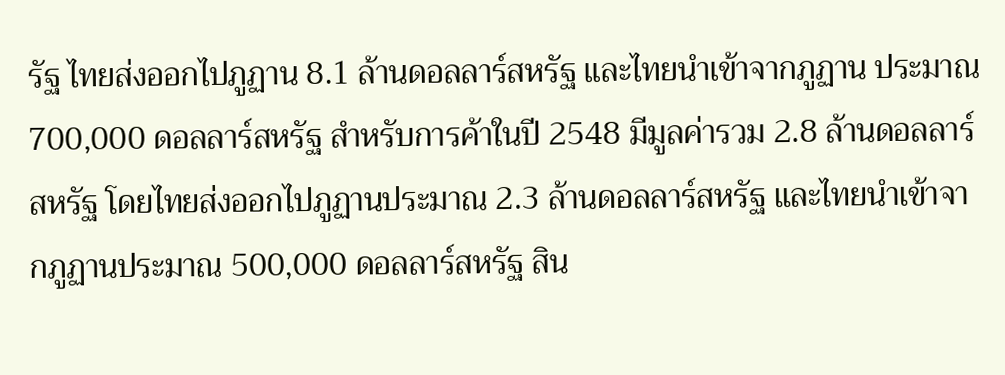รัฐ ไทยส่งออกไปภูฏาน 8.1 ล้านดอลลาร์สหรัฐ และไทยนำเข้าจากภูฏาน ประมาณ 700,000 ดอลลาร์สหรัฐ สำหรับการค้าในปี 2548 มีมูลค่ารวม 2.8 ล้านดอลลาร์สหรัฐ โดยไทยส่งออกไปภูฏานประมาณ 2.3 ล้านดอลลาร์สหรัฐ และไทยนำเข้าจากภูฏานประมาณ 500,000 ดอลลาร์สหรัฐ สิน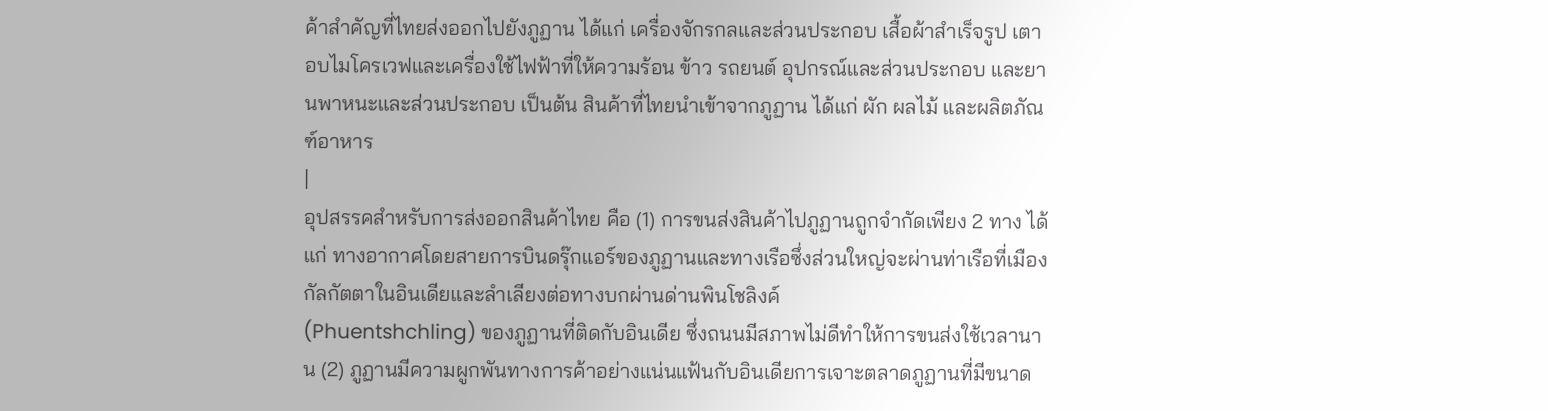ค้าสำคัญที่ไทยส่งออกไปยังภูฏาน ได้แก่ เครื่องจักรกลและส่วนประกอบ เสื้อผ้าสำเร็จรูป เตาอบไมโครเวฟและเครื่องใช้ไฟฟ้าที่ให้ความร้อน ข้าว รถยนต์ อุปกรณ์และส่วนประกอบ และยานพาหนะและส่วนประกอบ เป็นต้น สินค้าที่ไทยนำเข้าจากภูฏาน ได้แก่ ผัก ผลไม้ และผลิตภัณฑ์อาหาร
|
อุปสรรคสำหรับการส่งออกสินค้าไทย คือ (1) การขนส่งสินค้าไปภูฏานถูกจำกัดเพียง 2 ทาง ได้แก่ ทางอากาศโดยสายการบินดรุ๊กแอร์ของภูฏานและทางเรือซึ่งส่วนใหญ่จะผ่านท่าเรือที่เมืองกัลกัตตาในอินเดียและลำเลียงต่อทางบกผ่านด่านพินโชลิงค์
(Phuentshchling) ของภูฏานที่ติดกับอินเดีย ซึ่งถนนมีสภาพไม่ดีทำให้การขนส่งใช้เวลานาน (2) ภูฏานมีความผูกพันทางการค้าอย่างแน่นแฟ้นกับอินเดียการเจาะตลาดภูฏานที่มีขนาด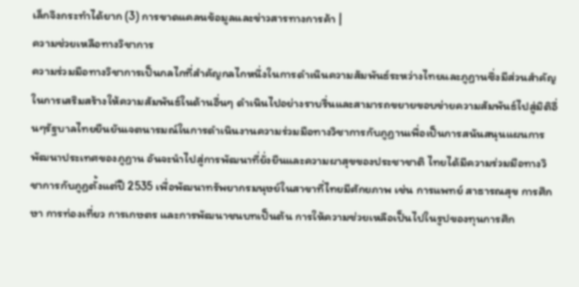เล็กจึงกระทำได้ยาก (3) การขาดแคลนข้อมูลและข่าวสารทางการค้า |
ความช่วยเหลือทางวิชาการ
ความร่วมมือทางวิชาการเป็นกลไกที่สำคัญกลไกหนึ่งในการดำเนินความสัมพันธ์ระหว่างไทยและภูฏานซึ่งมีส่วนสำคัญในการเสริมสร้างให้ความสัมพันธ์ในด้านอื่นๆ ดำเนินไปอย่างราบรื่นและสามารถขยายขอบข่ายความสัมพันธ์ไปสู่มิติอื่นๆรัฐบาลไทยยืนยันเจตนารมณ์ในการดำเนินงานความร่วมมือทางวิชาการกับภูฏานเพื่อเป็นการสนันสนุนแผนการพัฒนาประเทศของภูฏาน อันจะนำไปสู่การพัฒนาที่ยั่งยืนและความผาสุขของประชาชาติ ไทยได้มีความร่วมมือทางวิชาการกับภูฏตั้งแต่ปี 2535 เพื่อพัฒนาทรัพยากรมนุษย์ในสาขาที่ไทยมีศักยภาพ เช่น การแพทย์ สาธารณสุข การศึกษา การท่องเที่ยว การเกษตร และการพัฒนาชนบทเป็นต้น การให้ความช่วยเหลือเป็นไปในรูปของทุนการศึก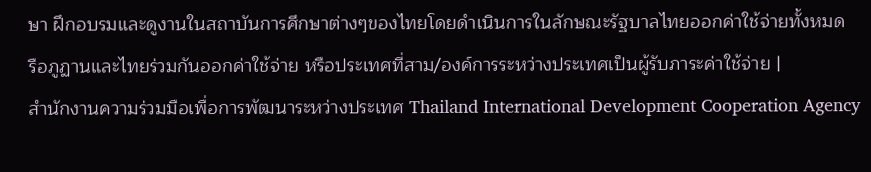ษา ฝึกอบรมและดูงานในสถาบันการศึกษาต่างๆของไทยโดยดำเนินการในลักษณะรัฐบาลไทยออกค่าใช้จ่ายทั้งหมด
รือภูฏานและไทยร่วมกันออกค่าใช้จ่าย หรือประเทศที่สาม/องค์การระหว่างประเทศเป็นผู้รับภาระค่าใช้จ่าย |
สำนักงานความร่วมมือเพื่อการพัฒนาระหว่างประเทศ Thailand International Development Cooperation Agency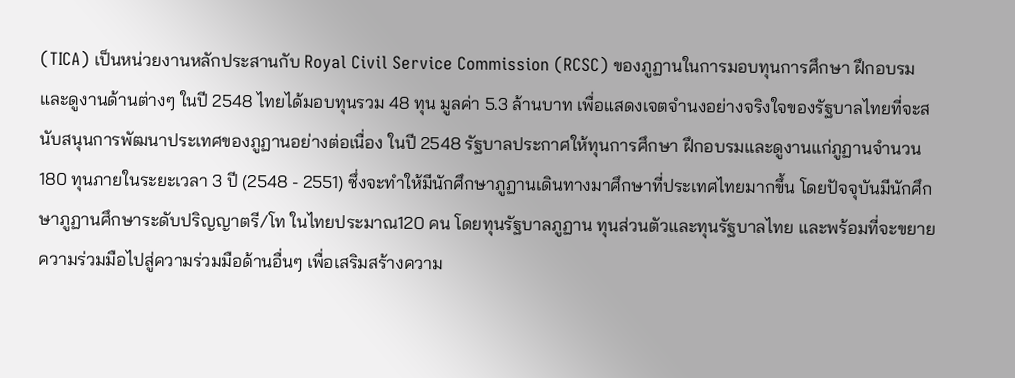(TICA) เป็นหน่วยงานหลักประสานกับ Royal Civil Service Commission (RCSC) ของภูฏานในการมอบทุนการศึกษา ฝึกอบรมและดูงานด้านต่างๆ ในปี 2548 ไทยได้มอบทุนรวม 48 ทุน มูลค่า 5.3 ล้านบาท เพื่อแสดงเจตจำนงอย่างจริงใจของรัฐบาลไทยที่จะสนับสนุนการพัฒนาประเทศของภูฏานอย่างต่อเนื่อง ในปี 2548 รัฐบาลประกาศให้ทุนการศึกษา ฝึกอบรมและดูงานแก่ภูฏานจำนวน 180 ทุนภายในระยะเวลา 3 ปี (2548 - 2551) ซึ่งจะทำให้มีนักศึกษาภูฏานเดินทางมาศึกษาที่ประเทศไทยมากขึ้น โดยปัจจุบันมีนักศึกษาภูฏานศึกษาระดับปริญญาตรี/โท ในไทยประมาณ120 คน โดยทุนรัฐบาลภูฏาน ทุนส่วนตัวและทุนรัฐบาลไทย และพร้อมที่จะขยายความร่วมมือไปสู่ความร่วมมือด้านอื่นๆ เพื่อเสริมสร้างความ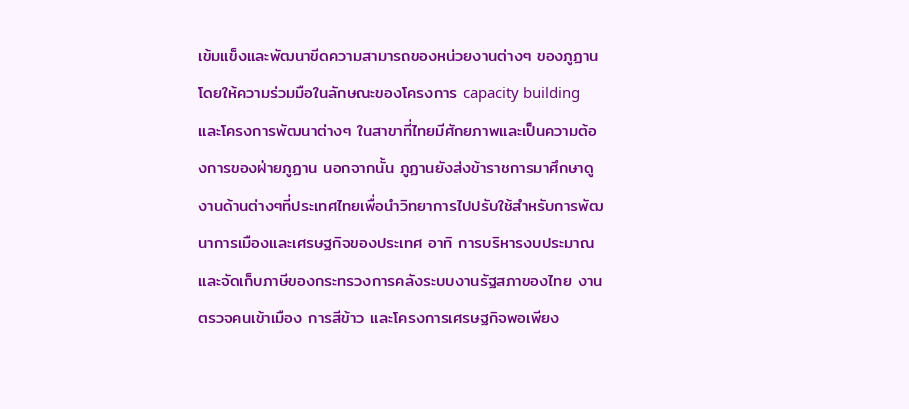เข้มแข็งและพัฒนาขีดความสามารถของหน่วยงานต่างๆ ของภูฏาน โดยให้ความร่วมมือในลักษณะของโครงการ capacity building และโครงการพัฒนาต่างๆ ในสาขาที่ไทยมีศักยภาพและเป็นความต้องการของฝ่ายภูฏาน นอกจากนั้น ภูฏานยังส่งข้าราชการมาศึกษาดูงานด้านต่างๆที่ประเทศไทยเพื่อนำวิทยาการไปปรับใช้สำหรับการพัฒนาการเมืองและเศรษฐกิจของประเทศ อาทิ การบริหารงบประมาณและจัดเก็บภาษีของกระทรวงการคลังระบบงานรัฐสภาของไทย งานตรวจคนเข้าเมือง การสีข้าว และโครงการเศรษฐกิจพอเพียง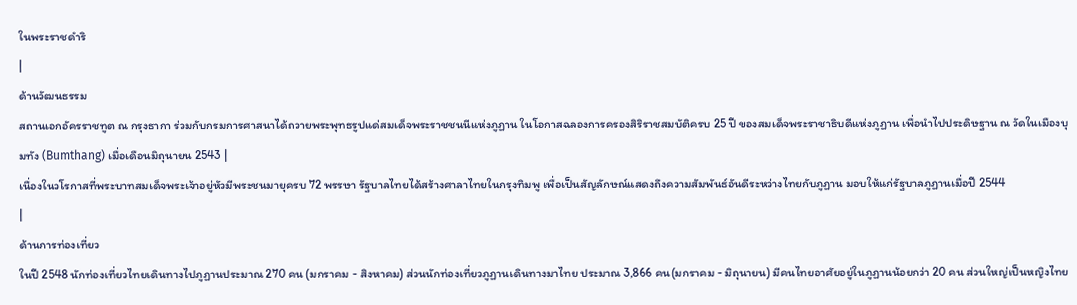ในพระราชดำริ
|
ด้านวัฒนธรรม
สถานเอกอัครราชทูต ณ กรุงธากา ร่วมกับกรมการศาสนาได้ถวายพระพุทธรูปแด่สมเด็จพระราชชนนีแห่งภูฏาน ในโอกาสฉลองการครองสิริราชสมบัติครบ 25 ปี ของสมเด็จพระราชาธิบดีแห่งภูฏาน เพื่อนำไปประดิษฐาน ณ วัดในเมืองบุมทัง (Bumthang) เมื่อเดือนมิถุนายน 2543 |
เนื่องในวโรกาสที่พระบาทสมเด็จพระเจ้าอยู่หัวมีพระชนมายุครบ 72 พรรษา รัฐบาลไทยได้สร้างศาลาไทยในกรุงทิมพู เพื่อเป็นสัญลักษณ์แสดงถึงความสัมพันธ์อันดีระหว่างไทยกับภูฏาน มอบให้แก่รัฐบาลภูฏานเมื่อปี 2544
|
ด้านการท่องเที่ยว
ในปี 2548 นักท่องเที่ยวไทยเดินทางไปภูฏานประมาณ 270 คน (มกราคม - สิงหาคม) ส่วนนักท่องเที่ยวภูฏานเดินทางมาไทย ประมาณ 3,866 คน(มกราคม - มิถุนายน) มีคนไทยอาศัยอยู่ในภูฏานน้อยกว่า 20 คน ส่วนใหญ่เป็นหญิงไทย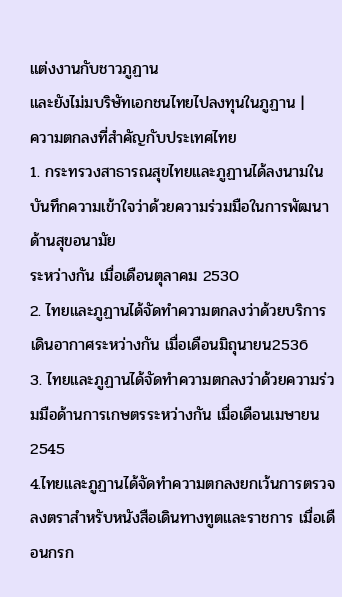แต่งงานกับชาวภูฏาน
และยังไม่มบริษัทเอกชนไทยไปลงทุนในภูฏาน |
ความตกลงที่สำคัญกับประเทศไทย
1. กระทรวงสาธารณสุขไทยและภูฏานได้ลงนามในบันทึกความเข้าใจว่าด้วยความร่วมมือในการพัฒนาด้านสุขอนามัย
ระหว่างกัน เมื่อเดือนตุลาคม 2530
2. ไทยและภูฏานได้จัดทำความตกลงว่าด้วยบริการเดินอากาศระหว่างกัน เมื่อเดือนมิถุนายน2536
3. ไทยและภูฏานได้จัดทำความตกลงว่าด้วยความร่วมมือด้านการเกษตรระหว่างกัน เมื่อเดือนเมษายน 2545
4.ไทยและภูฏานได้จัดทำความตกลงยกเว้นการตรวจลงตราสำหรับหนังสือเดินทางทูตและราชการ เมื่อเดือนกรก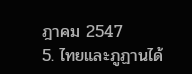ฎาคม 2547
5. ไทยและภูฏานได้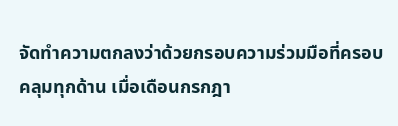จัดทำความตกลงว่าด้วยกรอบความร่วมมือที่ครอบคลุมทุกด้าน เมื่อเดือนกรกฎา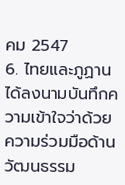คม 2547
6. ไทยและภูฏานได้ลงนามบันทึกความเข้าใจว่าด้วยความร่วมมือด้านวัฒนธรรม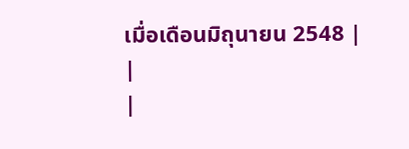เมื่อเดือนมิถุนายน 2548 |
|
|